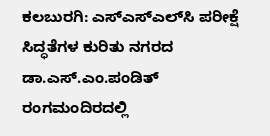ಕಲಬುರಗಿ: ಎಸ್‍ಎಸ್‍ಎಲ್‍ಸಿ ಪರೀಕ್ಷೆ ಸಿದ್ಧತೆಗಳ ಕುರಿತು ನಗರದ ಡಾ.ಎಸ್.ಎಂ.ಪಂಡಿತ್ ರಂಗಮಂದಿರದಲ್ಲಿ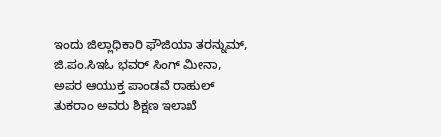ಇಂದು ಜಿಲ್ಲಾಧಿಕಾರಿ ಫೌಜಿಯಾ ತರನ್ನುಮ್, ಜಿ.ಪಂ.ಸಿಇಓ ಭವರ್ ಸಿಂಗ್ ಮೀನಾ, ಅಪರ ಆಯುಕ್ತ ಪಾಂಡವೆ ರಾಹುಲ್ ತುಕರಾಂ ಅವರು ಶಿಕ್ಷಣ ಇಲಾಖೆ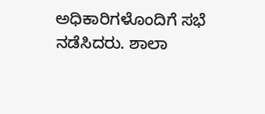ಅಧಿಕಾರಿಗಳೊಂದಿಗೆ ಸಭೆ ನಡೆಸಿದರು. ಶಾಲಾ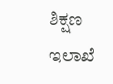ಶಿಕ್ಷಣ ಇಲಾಖೆ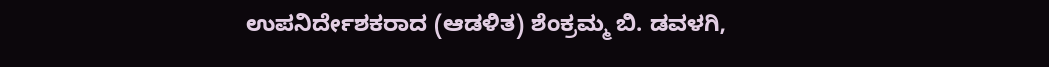ಉಪನಿರ್ದೇಶಕರಾದ (ಆಡಳಿತ) ಶೆಂಕ್ರಮ್ಮ ಬಿ. ಡವಳಗಿ,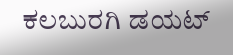ಕಲಬುರಗಿ ಡಯಟ್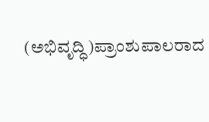(ಅಭಿವೃದ್ಧಿ)ಪ್ರಾಂಶುಪಾಲರಾದ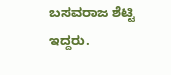ಬಸವರಾಜ ಶೆಟ್ಟಿ ಇದ್ದರು.